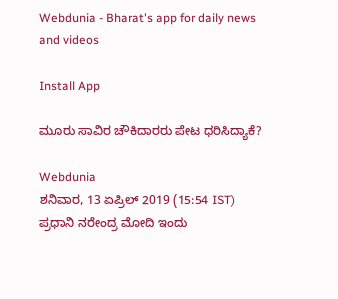Webdunia - Bharat's app for daily news and videos

Install App

ಮೂರು ಸಾವಿರ ಚೌಕಿದಾರರು ಪೇಟ ಧರಿಸಿದ್ಯಾಕೆ?

Webdunia
ಶನಿವಾರ, 13 ಏಪ್ರಿಲ್ 2019 (15:54 IST)
ಪ್ರಧಾನಿ ನರೇಂದ್ರ ಮೋದಿ ಇಂದು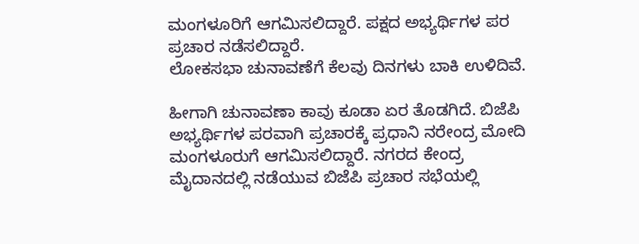ಮಂಗಳೂರಿಗೆ ಆಗಮಿಸಲಿದ್ದಾರೆ. ಪಕ್ಷದ ಅಭ್ಯರ್ಥಿಗಳ ಪರ ಪ್ರಚಾರ ನಡೆಸಲಿದ್ದಾರೆ.
ಲೋಕಸಭಾ ಚುನಾವಣೆಗೆ ಕೆಲವು ದಿನಗಳು ಬಾಕಿ ಉಳಿದಿವೆ.

ಹೀಗಾಗಿ ಚುನಾವಣಾ ಕಾವು ಕೂಡಾ ಏರ ತೊಡಗಿದೆ. ಬಿಜೆಪಿ ಅಭ್ಯರ್ಥಿಗಳ ಪರವಾಗಿ ಪ್ರಚಾರಕ್ಕೆ ಪ್ರಧಾನಿ ನರೇಂದ್ರ ಮೋದಿ ಮಂಗಳೂರುಗೆ ಆಗಮಿಸಲಿದ್ದಾರೆ. ನಗರದ ಕೇಂದ್ರ ಮೈದಾನದಲ್ಲಿ ನಡೆಯುವ ಬಿಜೆಪಿ ಪ್ರಚಾರ ಸಭೆಯಲ್ಲಿ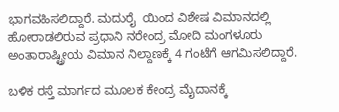ಭಾಗವಹಿಸಲಿದ್ದಾರೆ. ಮದುರೈ  ಯಿಂದ ವಿಶೇಷ ವಿಮಾನದಲ್ಲಿ ಹೋರಾಡಲಿರುವ ಪ್ರಧಾನಿ ನರೇಂದ್ರ ಮೋದಿ ಮಂಗಳೂರು ಅಂತಾರಾಷ್ಟ್ರೀಯ ವಿಮಾನ ನಿಲ್ದಾಣಕ್ಕೆ 4 ಗಂಟೆಗೆ ಆಗಮಿಸಲಿದ್ದಾರೆ.

ಬಳಿಕ ರಸ್ತೆ ಮಾರ್ಗದ ಮೂಲಕ ಕೇಂದ್ರ ಮೈದಾನಕ್ಕೆ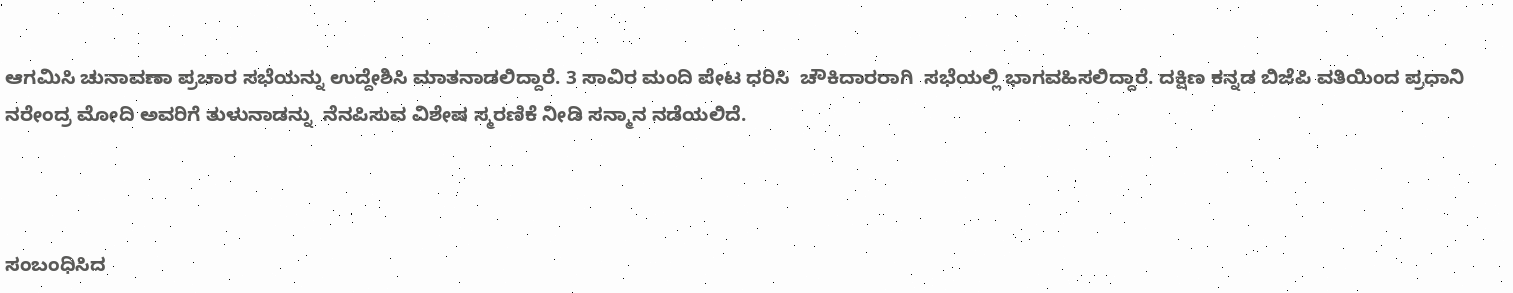ಆಗಮಿಸಿ ಚುನಾವಣಾ ಪ್ರಚಾರ ಸಭೆಯನ್ನು ಉದ್ದೇಶಿಸಿ ಮಾತನಾಡಲಿದ್ದಾರೆ. 3 ಸಾವಿರ ಮಂದಿ ಪೇಟ ಧರಿಸಿ  ಚೌಕಿದಾರರಾಗಿ  ಸಭೆಯಲ್ಲಿ ಭಾಗವಹಿಸಲಿದ್ದಾರೆ. ದಕ್ಷಿಣ ಕನ್ನಡ ಬಿಜೆಪಿ ವತಿಯಿಂದ ಪ್ರಧಾನಿ ನರೇಂದ್ರ ಮೋದಿ ಅವರಿಗೆ ತುಳುನಾಡನ್ನು  ನೆನಪಿಸುವ ವಿಶೇಷ ಸ್ಮರಣಿಕೆ ನೀಡಿ ಸನ್ಮಾನ ನಡೆಯಲಿದೆ.



ಸಂಬಂಧಿಸಿದ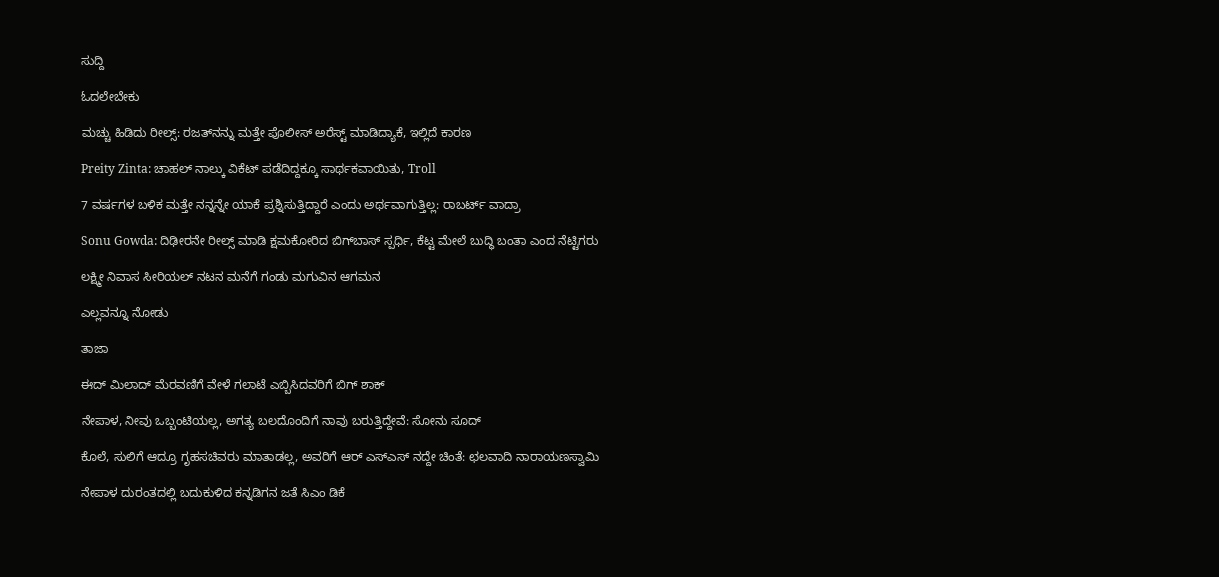ಸುದ್ದಿ

ಓದಲೇಬೇಕು

ಮಚ್ಚು ಹಿಡಿದು ರೀಲ್ಸ್‌: ರಜತ್‌ನನ್ನು ಮತ್ತೇ ಪೊಲೀಸ್ ಅರೆಸ್ಟ್ ಮಾಡಿದ್ಯಾಕೆ, ಇಲ್ಲಿದೆ ಕಾರಣ

Preity Zinta: ಚಾಹಲ್ ನಾಲ್ಕು ವಿಕೆಟ್ ಪಡೆದಿದ್ದಕ್ಕೂ ಸಾರ್ಥಕವಾಯಿತು, Troll

7 ವರ್ಷಗಳ ಬಳಿಕ ಮತ್ತೇ ನನ್ನನ್ನೇ ಯಾಕೆ ಪ್ರಶ್ನಿಸುತ್ತಿದ್ದಾರೆ ಎಂದು ಅರ್ಥವಾಗುತ್ತಿಲ್ಲ: ರಾಬರ್ಟ್‌ ವಾದ್ರಾ

Sonu Gowda: ದಿಢೀರನೇ ರೀಲ್ಸ್ ಮಾಡಿ ಕ್ಷಮಕೋರಿದ ಬಿಗ್‌ಬಾಸ್‌ ಸ್ಪರ್ಧಿ, ಕೆಟ್ಟ ಮೇಲೆ ಬುದ್ಧಿ ಬಂತಾ ಎಂದ ನೆಟ್ಟಿಗರು

ಲಕ್ಷ್ಮೀ ನಿವಾಸ ಸೀರಿಯಲ್ ನಟನ ಮನೆಗೆ ಗಂಡು ಮಗುವಿನ ಆಗಮನ

ಎಲ್ಲವನ್ನೂ ನೋಡು

ತಾಜಾ

ಈದ್ ಮಿಲಾದ್ ಮೆರವಣಿಗೆ ವೇಳೆ ಗಲಾಟೆ ಎಬ್ಬಿಸಿದವರಿಗೆ ಬಿಗ್ ಶಾಕ್‌

ನೇಪಾಳ, ನೀವು ಒಬ್ಬಂಟಿಯಲ್ಲ, ಅಗತ್ಯ ಬಲದೊಂದಿಗೆ ನಾವು ಬರುತ್ತಿದ್ದೇವೆ: ಸೋನು ಸೂದ್

ಕೊಲೆ, ಸುಲಿಗೆ ಆದ್ರೂ ಗೃಹಸಚಿವರು ಮಾತಾಡಲ್ಲ, ಅವರಿಗೆ ಆರ್ ಎಸ್ಎಸ್ ನದ್ದೇ ಚಿಂತೆ: ಛಲವಾದಿ ನಾರಾಯಣಸ್ವಾಮಿ

ನೇಪಾಳ ದುರಂತದಲ್ಲಿ ಬದುಕುಳಿದ ಕನ್ನಡಿಗನ ಜತೆ ಸಿಎಂ ಡಿಕೆ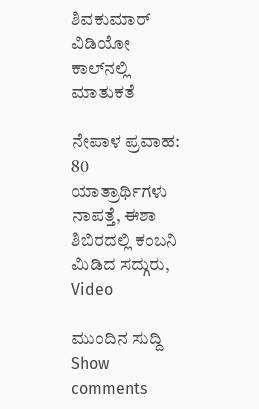ಶಿವಕುಮಾರ್ ವಿಡಿಯೋ ಕಾಲ್‌ನಲ್ಲಿ ಮಾತುಕತೆ

ನೇಪಾಳ ಪ್ರವಾಹ: 80 ಯಾತ್ರಾರ್ಥಿಗಳು ನಾಪತ್ತೆ, ಈಶಾ ಶಿಬಿರದಲ್ಲಿ ಕಂಬನಿ ಮಿಡಿದ ಸದ್ಗುರು, Video

ಮುಂದಿನ ಸುದ್ದಿ
Show comments